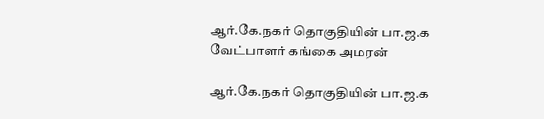ஆர்.கே.நகர் தொகுதியின் பா.ஜ.க வேட்பாளர் கங்கை அமரன்

ஆர்.கே.நகர் தொகுதியின் பா.ஜ.க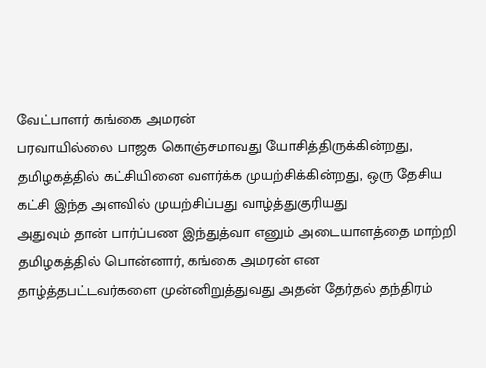வேட்பாளர் கங்கை அமரன்
பரவாயில்லை பாஜக கொஞ்சமாவது யோசித்திருக்கின்றது, தமிழகத்தில் கட்சியினை வளர்க்க முயற்சிக்கின்றது, ஒரு தேசிய கட்சி இந்த அளவில் முயற்சிப்பது வாழ்த்துகுரியது
அதுவும் தான் பார்ப்பண இந்துத்வா எனும் அடையாளத்தை மாற்றி தமிழகத்தில் பொன்னார், கங்கை அமரன் என தாழ்த்தபட்டவர்களை முன்னிறுத்துவது அதன் தேர்தல் தந்திரம்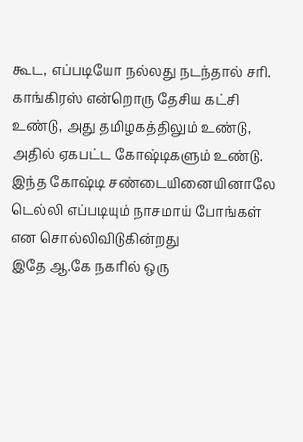கூட, எப்படியோ நல்லது நடந்தால் சரி.
காங்கிரஸ் என்றொரு தேசிய கட்சி உண்டு, அது தமிழகத்திலும் உண்டு, அதில் ஏகபட்ட கோஷ்டிகளும் உண்டு. இந்த கோஷ்டி சண்டையினையினாலே டெல்லி எப்படியும் நாசமாய் போங்கள் என சொல்லிவிடுகின்றது
இதே ஆ.கே நகரில் ஒரு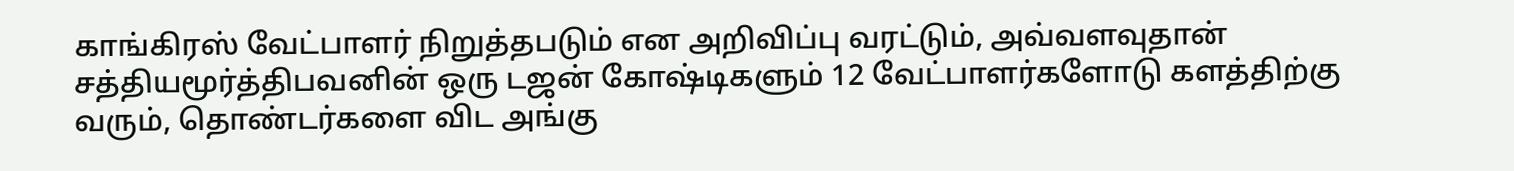காங்கிரஸ் வேட்பாளர் நிறுத்தபடும் என அறிவிப்பு வரட்டும், அவ்வளவுதான் சத்தியமூர்த்திபவனின் ஒரு டஜன் கோஷ்டிகளும் 12 வேட்பாளர்களோடு களத்திற்கு வரும், தொண்டர்களை விட அங்கு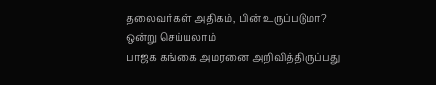தலைவர்கள் அதிகம், பின் உருப்படுமா?
ஒன்று செய்யலாம்
பாஜக கங்கை அமரனை அறிவித்திருப்பது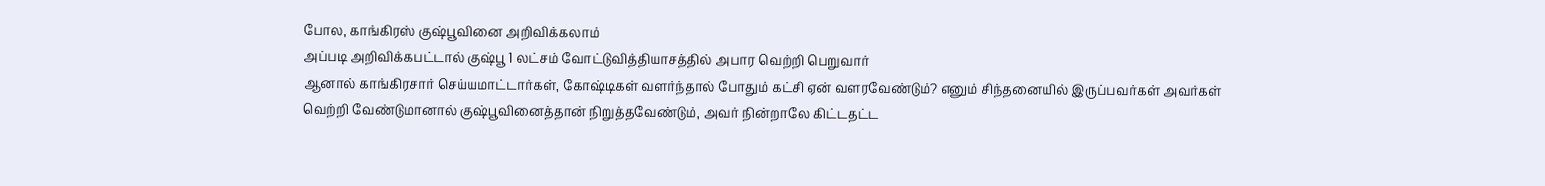போல, காங்கிரஸ் குஷ்பூவினை அறிவிக்கலாம்
அப்படி அறிவிக்கபட்டால் குஷ்பூ 1 லட்சம் வோட்டுவித்தியாசத்தில் அபார வெற்றி பெறுவார்
ஆனால் காங்கிரசார் செய்யமாட்டார்கள், கோஷ்டிகள் வளர்ந்தால் போதும் கட்சி ஏன் வளரவேண்டும்? எனும் சிந்தனையில் இருப்பவர்கள் அவர்கள்
வெற்றி வேண்டுமானால் குஷ்பூவினைத்தான் நிறுத்தவேண்டும், அவர் நின்றாலே கிட்டதட்ட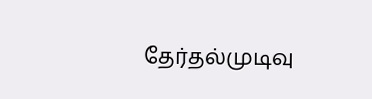தேர்தல்முடிவு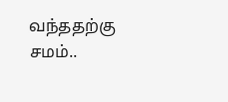வந்ததற்கு சமம்..